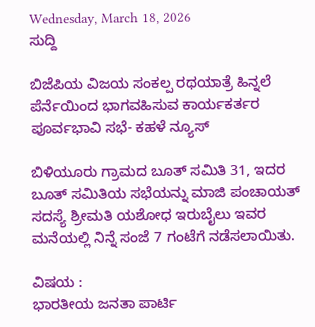Wednesday, March 18, 2026
ಸುದ್ದಿ

ಬಿಜೆಪಿಯ ವಿಜಯ ಸಂಕಲ್ಪ ರಥಯಾತ್ರೆ ಹಿನ್ನಲೆ ಪೆರ್ನೆಯಿಂದ ಭಾಗವಹಿಸುವ ಕಾರ್ಯಕರ್ತರ ಪೂರ್ವಭಾವಿ ಸಭೆ- ಕಹಳೆ ನ್ಯೂಸ್

ಬಿಳಿಯೂರು ಗ್ರಾಮದ ಬೂತ್ ಸಮಿತಿ 31, ಇದರ ಬೂತ್ ಸಮಿತಿಯ ಸಭೆಯನ್ನು ಮಾಜಿ ಪಂಚಾಯತ್ ಸದಸ್ಯೆ ಶ್ರೀಮತಿ ಯಶೋಧ ಇರುಬೈಲು ಇವರ ಮನೆಯಲ್ಲಿ ನಿನ್ನೆ ಸಂಜೆ 7 ಗಂಟೆಗೆ ನಡೆಸಲಾಯಿತು.

ವಿಷಯ :
ಭಾರತೀಯ ಜನತಾ ಪಾರ್ಟಿ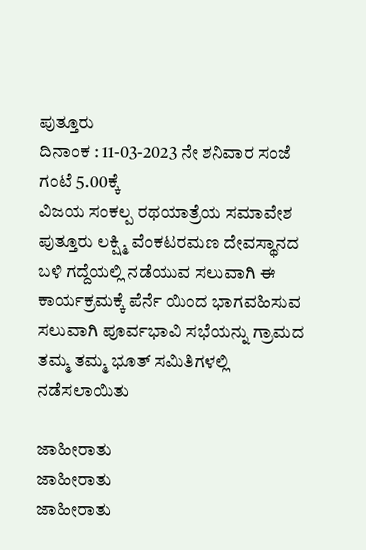ಪುತ್ತೂರು
ದಿನಾಂಕ : 11-03-2023 ನೇ ಶನಿವಾರ ಸಂಜೆ ಗಂಟೆ 5.00ಕ್ಕೆ
ವಿಜಯ ಸಂಕಲ್ಪ ರಥಯಾತ್ರೆಯ ಸಮಾವೇಶ ಪುತ್ತೂರು ಲಕ್ಷ್ಮಿ ವೆಂಕಟರಮಣ ದೇವಸ್ಥಾನದ ಬಳಿ ಗದ್ದೆಯಲ್ಲಿ ನಡೆಯುವ ಸಲುವಾಗಿ ಈ ಕಾರ್ಯಕ್ರಮಕ್ಕೆ ಪೆರ್ನೆ ಯಿಂದ ಭಾಗವಹಿಸುವ ಸಲುವಾಗಿ ಪೂರ್ವಭಾವಿ ಸಭೆಯನ್ನು ಗ್ರಾಮದ ತಮ್ಮ ತಮ್ಮ ಭೂತ್ ಸಮಿತಿಗಳಲ್ಲಿ ನಡೆಸಲಾಯಿತು

ಜಾಹೀರಾತು
ಜಾಹೀರಾತು
ಜಾಹೀರಾತು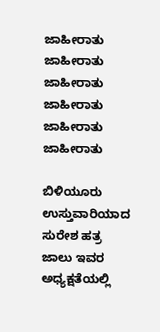ಜಾಹೀರಾತು
ಜಾಹೀರಾತು
ಜಾಹೀರಾತು
ಜಾಹೀರಾತು
ಜಾಹೀರಾತು
ಜಾಹೀರಾತು

ಬಿಳಿಯೂರು ಉಸ್ತುವಾರಿಯಾದ ಸುರೇಶ ಹತ್ರ ಜಾಲು ಇವರ ಅಧ್ಯಕ್ಷತೆಯಲ್ಲಿ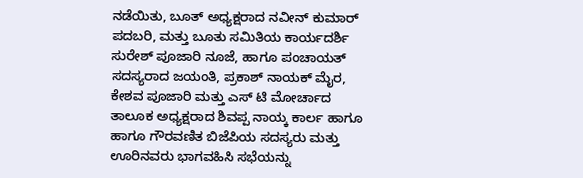ನಡೆಯಿತು, ಬೂತ್ ಅಧ್ಯಕ್ಷರಾದ ನವೀನ್ ಕುಮಾರ್ ಪದಬರಿ, ಮತ್ತು ಬೂತು ಸಮಿತಿಯ ಕಾರ್ಯದರ್ಶಿ ಸುರೇಶ್ ಪೂಜಾರಿ ನೂಜೆ, ಹಾಗೂ ಪಂಚಾಯತ್ ಸದಸ್ಯರಾದ ಜಯಂತಿ, ಪ್ರಕಾಶ್ ನಾಯಕ್ ಮೈರ, ಕೇಶವ ಪೂಜಾರಿ ಮತ್ತು ಎಸ್ ಟಿ ಮೋರ್ಚಾದ ತಾಲೂಕ ಅಧ್ಯಕ್ಷರಾದ ಶಿವಪ್ಪ ನಾಯ್ಕ ಕಾರ್ಲ ಹಾಗೂ ಹಾಗೂ ಗೌರವಣಿತ ಬಿಜೆಪಿಯ ಸದಸ್ಯರು ಮತ್ತು ಊರಿನವರು ಭಾಗವಹಿಸಿ ಸಭೆಯನ್ನು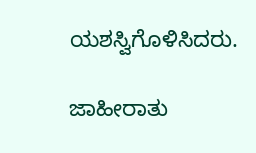ಯಶಸ್ವಿಗೊಳಿಸಿದರು.

ಜಾಹೀರಾತು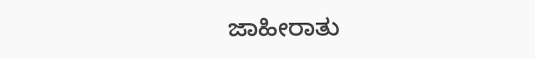ಜಾಹೀರಾತು